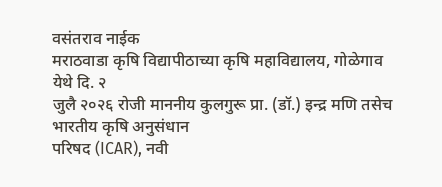वसंतराव नाईक
मराठवाडा कृषि विद्यापीठाच्या कृषि महाविद्यालय, गोळेगाव येथे दि. २
जुलै २०२६ रोजी माननीय कुलगुरू प्रा. (डॉ.) इन्द्र मणि तसेच भारतीय कृषि अनुसंधान
परिषद (ICAR), नवी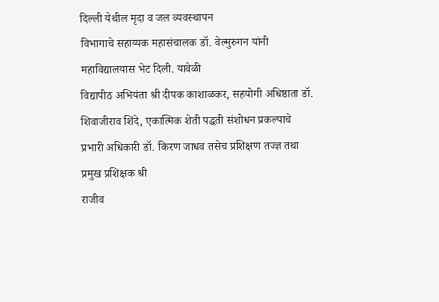दिल्ली येथील मृदा व जल व्यवस्थापन
विभागाचे सहाय्यक महासंचालक डॉ. वेल्मुरुगन यांनी महाविद्यालयास भेट दिली. यावेळी
विद्यापीठ अभियंता श्री दीपक काशाळकर, सहयोगी अधिष्ठाता डॉ.
शिवाजीराव शिंदे, एकात्मिक शेती पद्धती संशोधन प्रकल्पाचे
प्रभारी अधिकारी डॉ. किरण जाधव तसेच प्रशिक्षण तज्ज्ञ तथा प्रमुख प्रशिक्षक श्री
राजीव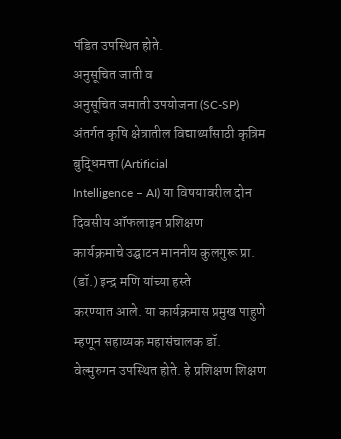पंडित उपस्थित होते.
अनुसूचित जाती व
अनुसूचित जमाती उपयोजना (SC-SP)
अंतर्गत कृषि क्षेत्रातील विद्यार्थ्यांसाठी कृत्रिम बुद्धिमत्ता (Artificial
Intelligence – AI) या विषयावरील दोन दिवसीय ऑफलाइन प्रशिक्षण
कार्यक्रमाचे उद्घाटन माननीय कुलगुरू प्रा. (डॉ.) इन्द्र मणि यांच्या हस्ते
करण्यात आले. या कार्यक्रमास प्रमुख पाहुणे म्हणून सहाय्यक महासंचालक डॉ.
वेल्मुरुगन उपस्थित होते. हे प्रशिक्षण शिक्षण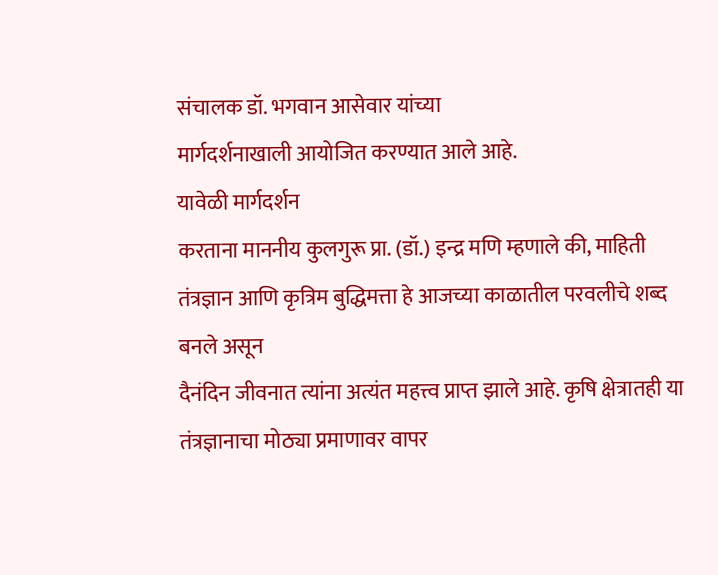संचालक डॉ. भगवान आसेवार यांच्या
मार्गदर्शनाखाली आयोजित करण्यात आले आहे.
यावेळी मार्गदर्शन
करताना माननीय कुलगुरू प्रा. (डॉ.) इन्द्र मणि म्हणाले की, माहिती
तंत्रज्ञान आणि कृत्रिम बुद्धिमत्ता हे आजच्या काळातील परवलीचे शब्द बनले असून
दैनंदिन जीवनात त्यांना अत्यंत महत्त्व प्राप्त झाले आहे. कृषि क्षेत्रातही या
तंत्रज्ञानाचा मोठ्या प्रमाणावर वापर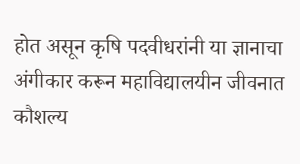होत असून कृषि पदवीधरांनी या ज्ञानाचा
अंगीकार करून महाविद्यालयीन जीवनात कौशल्य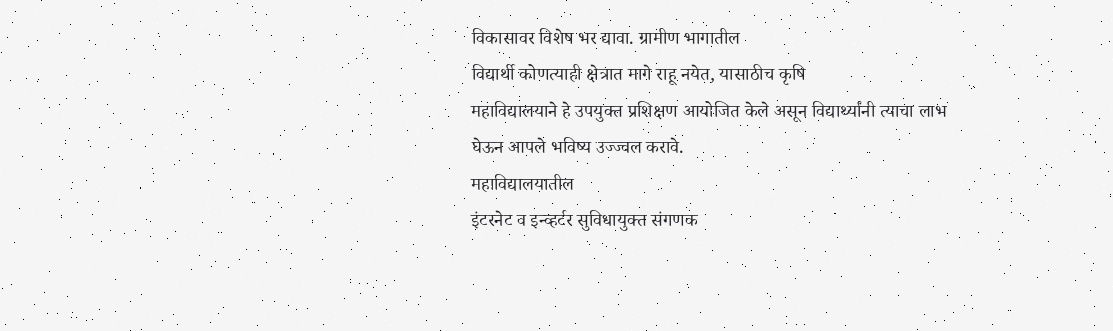विकासावर विशेष भर द्यावा. ग्रामीण भागातील
विद्यार्थी कोणत्याही क्षेत्रात मागे राहू नयेत, यासाठीच कृषि
महाविद्यालयाने हे उपयुक्त प्रशिक्षण आयोजित केले असून विद्यार्थ्यांनी त्याचा लाभ
घेऊन आपले भविष्य उज्ज्वल करावे.
महाविद्यालयातील
इंटरनेट व इन्व्हर्टर सुविधायुक्त संगणक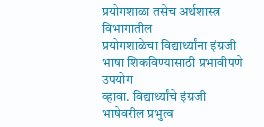प्रयोगशाळा तसेच अर्थशास्त्र विभागातील
प्रयोगशाळेचा विद्यार्थ्यांना इंग्रजी भाषा शिकविण्यासाठी प्रभावीपणे उपयोग
व्हावा. विद्यार्थ्यांचे इंग्रजी भाषेवरील प्रभुत्व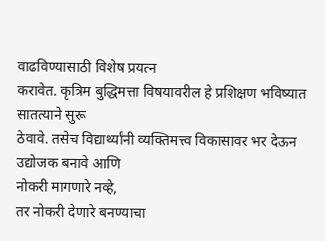वाढविण्यासाठी विशेष प्रयत्न
करावेत. कृत्रिम बुद्धिमत्ता विषयावरील हे प्रशिक्षण भविष्यात सातत्याने सुरू
ठेवावे. तसेच विद्यार्थ्यांनी व्यक्तिमत्त्व विकासावर भर देऊन उद्योजक बनावे आणि
नोकरी मागणारे नव्हे,
तर नोकरी देणारे बनण्याचा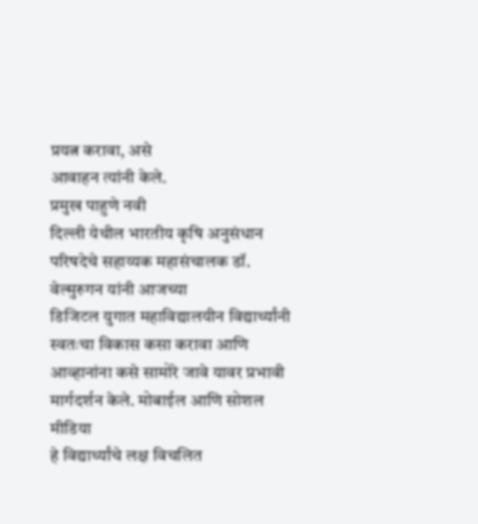प्रयत्न करावा, असे
आवाहन त्यांनी केले.
प्रमुख पाहुणे नवी
दिल्ली येथील भारतीय कृषि अनुसंधान परिषदेचे सहाय्यक महासंचालक डॉ. वेल्मुरुगन यांनी आजच्या
डिजिटल युगात महाविद्यालयीन विद्यार्थ्यांनी स्वतःचा विकास कसा करावा आणि
आव्हानांना कसे सामोरे जावे यावर प्रभावी मार्गदर्शन केले. मोबाईल आणि सोशल मीडिया
हे विद्यार्थ्यांचे लक्ष विचलित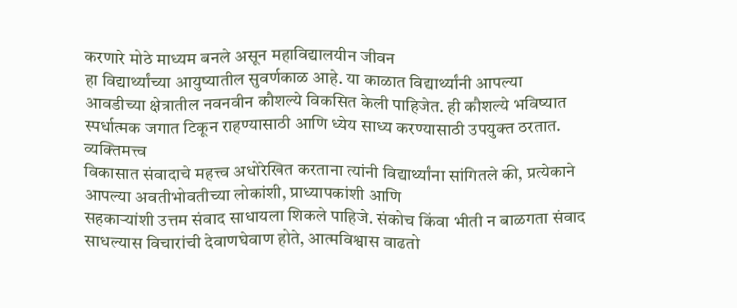करणारे मोठे माध्यम बनले असून महाविद्यालयीन जीवन
हा विद्यार्थ्यांच्या आयुष्यातील सुवर्णकाळ आहे. या काळात विद्यार्थ्यांनी आपल्या
आवडीच्या क्षेत्रातील नवनवीन कौशल्ये विकसित केली पाहिजेत. ही कौशल्ये भविष्यात
स्पर्धात्मक जगात टिकून राहण्यासाठी आणि ध्येय साध्य करण्यासाठी उपयुक्त ठरतात.
व्यक्तिमत्त्व
विकासात संवादाचे महत्त्व अधोरेखित करताना त्यांनी विद्यार्थ्यांना सांगितले की, प्रत्येकाने
आपल्या अवतीभोवतीच्या लोकांशी, प्राध्यापकांशी आणि
सहकाऱ्यांशी उत्तम संवाद साधायला शिकले पाहिजे. संकोच किंवा भीती न बाळगता संवाद
साधल्यास विचारांची देवाणघेवाण होते, आत्मविश्वास वाढतो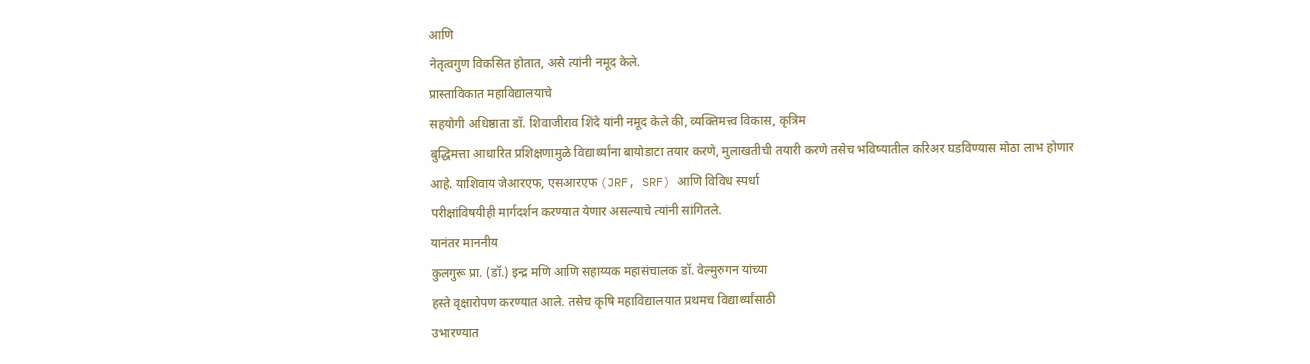आणि
नेतृत्वगुण विकसित होतात, असे त्यांनी नमूद केले.
प्रास्ताविकात महाविद्यालयाचे
सहयोगी अधिष्ठाता डॉ. शिवाजीराव शिंदे यांनी नमूद केले की, व्यक्तिमत्त्व विकास, कृत्रिम
बुद्धिमत्ता आधारित प्रशिक्षणामुळे विद्यार्थ्यांना बायोडाटा तयार करणे, मुलाखतीची तयारी करणे तसेच भविष्यातील करिअर घडविण्यास मोठा लाभ होणार
आहे. याशिवाय जेआरएफ, एसआरएफ (JRF, SRF) आणि विविध स्पर्धा
परीक्षांविषयीही मार्गदर्शन करण्यात येणार असल्याचे त्यांनी सांगितले.
यानंतर माननीय
कुलगुरू प्रा. (डॉ.) इन्द्र मणि आणि सहाय्यक महासंचालक डॉ. वेल्मुरुगन यांच्या
हस्ते वृक्षारोपण करण्यात आले. तसेच कृषि महाविद्यालयात प्रथमच विद्यार्थ्यांसाठी
उभारण्यात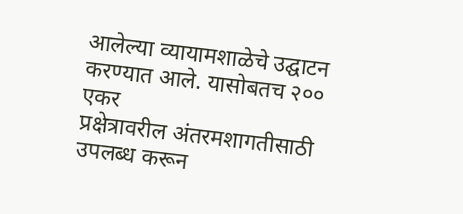आलेल्या व्यायामशाळेचे उद्घाटन करण्यात आले. यासोबतच २०० एकर
प्रक्षेत्रावरील अंतरमशागतीसाठी उपलब्ध करून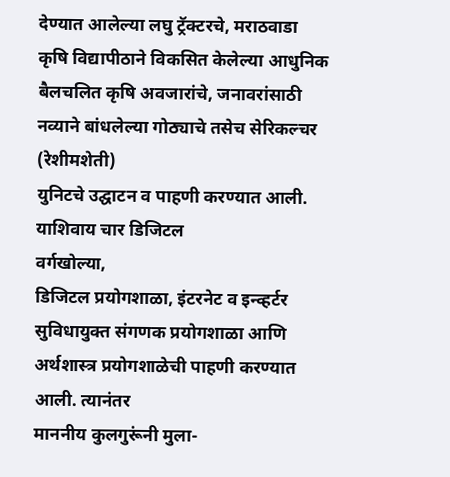देण्यात आलेल्या लघु ट्रॅक्टरचे, मराठवाडा
कृषि विद्यापीठाने विकसित केलेल्या आधुनिक बैलचलित कृषि अवजारांचे, जनावरांसाठी नव्याने बांधलेल्या गोठ्याचे तसेच सेरिकल्चर (रेशीमशेती)
युनिटचे उद्घाटन व पाहणी करण्यात आली.
याशिवाय चार डिजिटल
वर्गखोल्या,
डिजिटल प्रयोगशाळा, इंटरनेट व इन्व्हर्टर
सुविधायुक्त संगणक प्रयोगशाळा आणि अर्थशास्त्र प्रयोगशाळेची पाहणी करण्यात आली. त्यानंतर
माननीय कुलगुरूंनी मुला-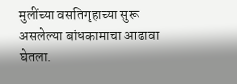मुलींच्या वसतिगृहाच्या सुरू असलेल्या बांधकामाचा आढावा
घेतला.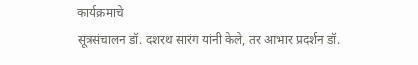कार्यक्रमाचे
सूत्रसंचालन डॉ. दशरथ सारंग यांनी केले, तर आभार प्रदर्शन डॉ.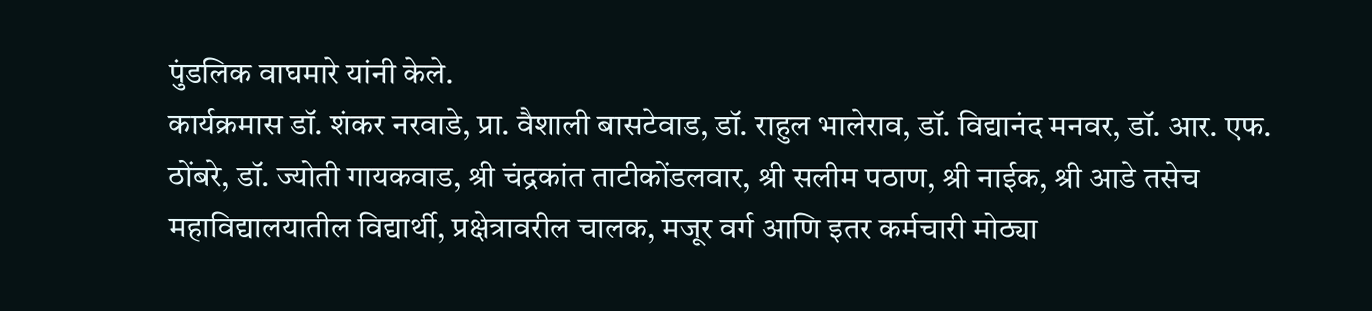पुंडलिक वाघमारे यांनी केले.
कार्यक्रमास डॉ. शंकर नरवाडे, प्रा. वैशाली बासटेवाड, डॉ. राहुल भालेराव, डॉ. विद्यानंद मनवर, डॉ. आर. एफ. ठोंबरे, डॉ. ज्योती गायकवाड, श्री चंद्रकांत ताटीकोंडलवार, श्री सलीम पठाण, श्री नाईक, श्री आडे तसेच महाविद्यालयातील विद्यार्थी, प्रक्षेत्रावरील चालक, मजूर वर्ग आणि इतर कर्मचारी मोठ्या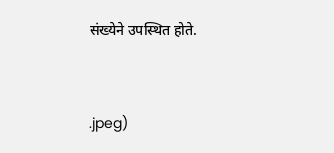संख्येने उपस्थित होते.


.jpeg)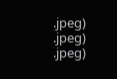.jpeg)
.jpeg)
.jpeg)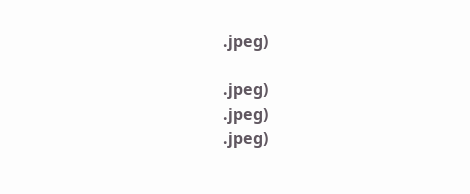.jpeg)

.jpeg)
.jpeg)
.jpeg)